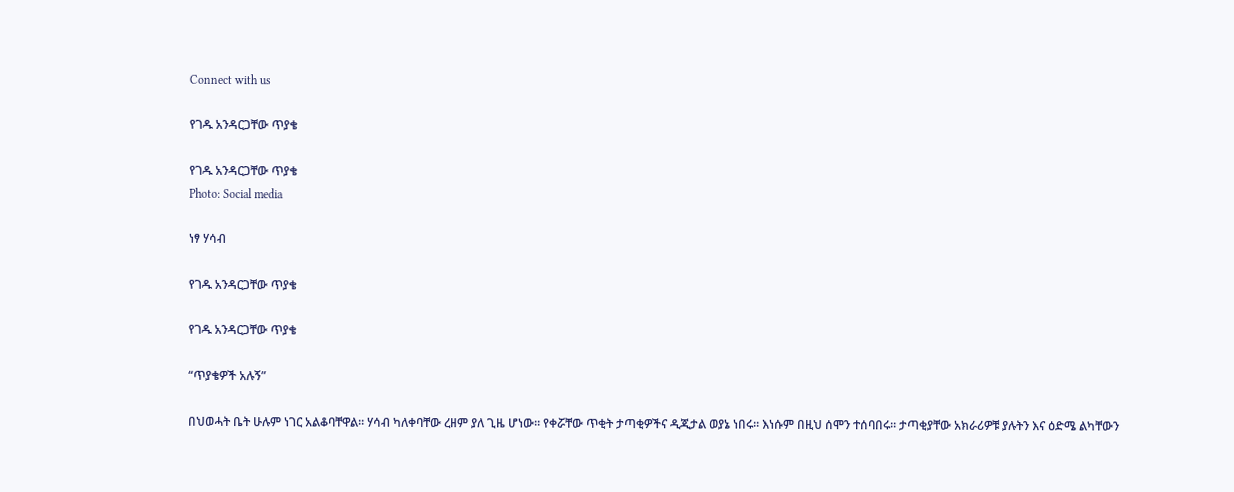Connect with us

የገዱ አንዳርጋቸው ጥያቄ

የገዱ አንዳርጋቸው ጥያቄ
Photo: Social media

ነፃ ሃሳብ

የገዱ አንዳርጋቸው ጥያቄ

የገዱ አንዳርጋቸው ጥያቄ

“ጥያቄዎች አሉኝ”

በህወሓት ቤት ሁሉም ነገር አልቆባቸዋል። ሃሳብ ካለቀባቸው ረዘም ያለ ጊዜ ሆነው። የቀሯቸው ጥቂት ታጣቂዎችና ዲጂታል ወያኔ ነበሩ። እነሱም በዚህ ሰሞን ተሰባበሩ። ታጣቂያቸው አክራሪዎቹ ያሉትን እና ዕድሜ ልካቸውን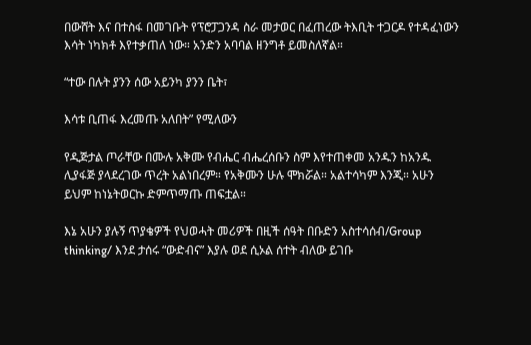በውሸት እና በተስፋ በመገቡት የፕሮፓጋንዳ ስራ መታወር በፈጠረው ትእቢት ተጋርዶ የተዳፈነውን እሳት ነካክቶ እየተቃጠለ ነው። አንድን አባባል ዘንግቶ ይመስለኛል።

“ተው በሉት ያንን ሰው አይንካ ያንን ቤት፣

እሳቱ ቢጠፋ እረመጡ አለበት” የሚለውን

የዲጅታል ጦራቸው በሙሉ አቅሙ የብሔር ብሔረሰቡን ስም እየተጠቀመ አንዱን ከአንዱ ሊያፋጅ ያላደረገው ጥረት አልነበረም። የአቅሙን ሁሉ ሞክሯል። አልተሳካም እንጂ። አሁን ይህም ከነኔትወርኩ ድምጥማጡ ጠፍቷል።

እኔ አሁን ያሉኝ ጥያቄዎች የህወሓት መሪዎች በዚች ሰዓት በቡድን አስተሳሰብ/Group thinking/ እንደ ታሰሩ “ውድብና” እያሉ ወደ ሲኦል ሰተት ብለው ይገቡ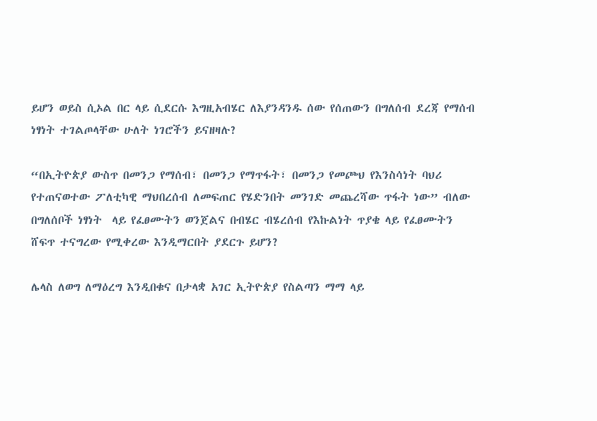ይሆን ወይስ ሲኦል በር ላይ ሲደርሱ እግዚአብሄር ለእያንዳንዱ ሰው የሰጠውን በግለሰብ ደረጃ የማሰብ ነፃነት ተገልጦላቸው ሁለት ነገሮችን ይናዘዛሉ?

“በኢትዮጵያ ውስጥ በመንጋ የማሰብ፣ በመንጋ የማጥፋት፣ በመንጋ የመጮህ የእንስሳነት ባህሪ የተጠናወተው ፖለቲካዊ ማህበረሰብ ለመፍጠር የሄድንበት መንገድ መጨረሻው ጥፋት ነው” ብለው በግለሰቦች ነፃነት  ላይ የፈፀሙትን ወንጀልና በብሄር ብሄረሰብ የእኩልነት ጥያቄ ላይ የፈፀሙትን ሸፍጥ ተናግረው የሚቀረው እንዲማርበት ያደርጉ ይሆን?

ሌላስ ለወግ ለማዕረግ እንዲበቁና በታላቋ አገር ኢትዮጵያ የስልጣን ማማ ላይ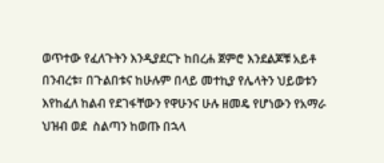ወጥተው የፈለጉትን እንዲያደርጉ ከበረሐ ጀምሮ እንደልጆቹ አይቶ በንብረቱ፣ በጉልበቱና ከሁሉም በላይ መተኪያ የሌላትን ህይወቱን እየከፈለ ከልብ የደገፋቸውን የዋሁንና ሁሉ ዘመዴ የሆነውን የአማራ ህዝብ ወደ  ስልጣን ከወጡ በኋላ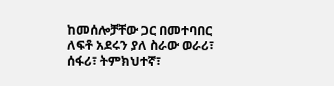ከመሰሎቻቸው ጋር በመተባበር ለፍቶ አደሩን ያለ ስራው ወራሪ፣ ሰፋሪ፣ ትምክህተኛ፣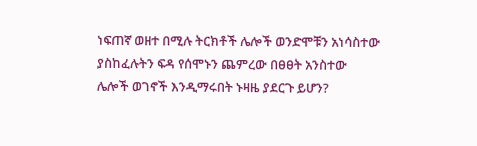ነፍጠኛ ወዘተ በሚሉ ትርክቶች ሌሎች ወንድሞቹን አነሳስተው ያስከፈሉትን ፍዳ የሰሞኑን ጨምረው በፀፀት አንስተው ሌሎች ወገኖች እንዲማሩበት ኑዛዜ ያደርጉ ይሆን?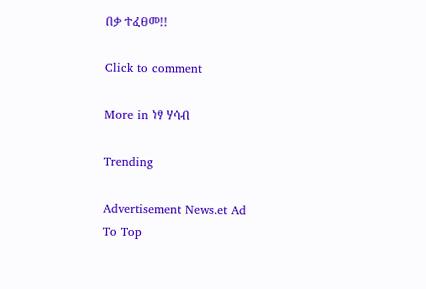በቃ ተፈፀመ!!

Click to comment

More in ነፃ ሃሳብ

Trending

Advertisement News.et Ad
To Top